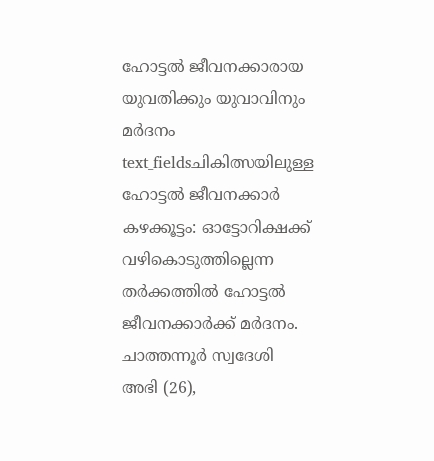ഹോട്ടൽ ജീവനക്കാരായ യുവതിക്കും യുവാവിനും മർദനം
text_fieldsചികിത്സയിലുള്ള ഹോട്ടൽ ജീവനക്കാർ
കഴക്കൂട്ടം: ഓട്ടോറിക്ഷക്ക് വഴികൊടുത്തില്ലെന്ന തർക്കത്തിൽ ഹോട്ടൽ ജീവനക്കാർക്ക് മർദനം. ചാത്തന്നൂർ സ്വദേശി അഭി (26),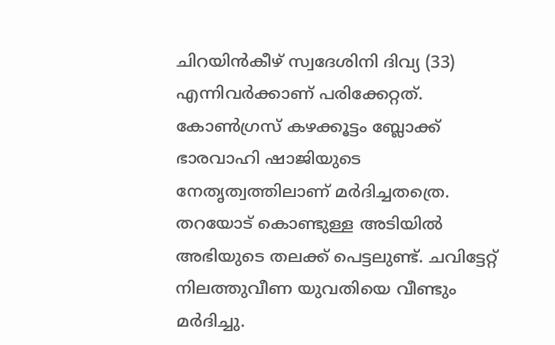ചിറയിൻകീഴ് സ്വദേശിനി ദിവ്യ (33) എന്നിവർക്കാണ് പരിക്കേറ്റത്. കോൺഗ്രസ് കഴക്കൂട്ടം ബ്ലോക്ക് ഭാരവാഹി ഷാജിയുടെ നേതൃത്വത്തിലാണ് മർദിച്ചതത്രെ. തറയോട് കൊണ്ടുള്ള അടിയിൽ അഭിയുടെ തലക്ക് പെട്ടലുണ്ട്. ചവിട്ടേറ്റ് നിലത്തുവീണ യുവതിയെ വീണ്ടും മർദിച്ചു.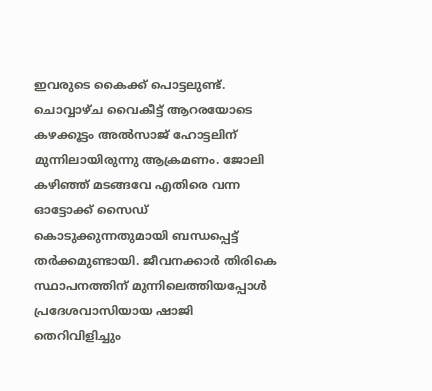ഇവരുടെ കൈക്ക് പൊട്ടലുണ്ട്.
ചൊവ്വാഴ്ച വൈകീട്ട് ആറരയോടെ കഴക്കൂട്ടം അൽസാജ് ഹോട്ടലിന് മുന്നിലായിരുന്നു ആക്രമണം. ജോലി കഴിഞ്ഞ് മടങ്ങവേ എതിരെ വന്ന ഓട്ടോക്ക് സൈഡ് കൊടുക്കുന്നതുമായി ബന്ധപ്പെട്ട് തർക്കമുണ്ടായി. ജീവനക്കാർ തിരികെ സ്ഥാപനത്തിന് മുന്നിലെത്തിയപ്പോൾ പ്രദേശവാസിയായ ഷാജി തെറിവിളിച്ചും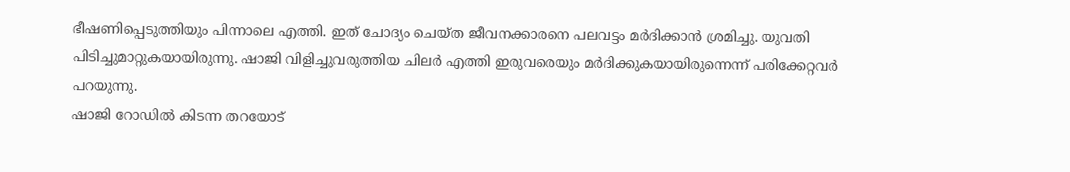ഭീഷണിപ്പെടുത്തിയും പിന്നാലെ എത്തി. ഇത് ചോദ്യം ചെയ്ത ജീവനക്കാരനെ പലവട്ടം മർദിക്കാൻ ശ്രമിച്ചു. യുവതി പിടിച്ചുമാറ്റുകയായിരുന്നു. ഷാജി വിളിച്ചുവരുത്തിയ ചിലർ എത്തി ഇരുവരെയും മർദിക്കുകയായിരുന്നെന്ന് പരിക്കേറ്റവർ പറയുന്നു.
ഷാജി റോഡിൽ കിടന്ന തറയോട്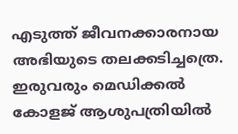എടുത്ത് ജീവനക്കാരനായ അഭിയുടെ തലക്കടിച്ചത്രെ. ഇരുവരും മെഡിക്കൽ കോളജ് ആശുപത്രിയിൽ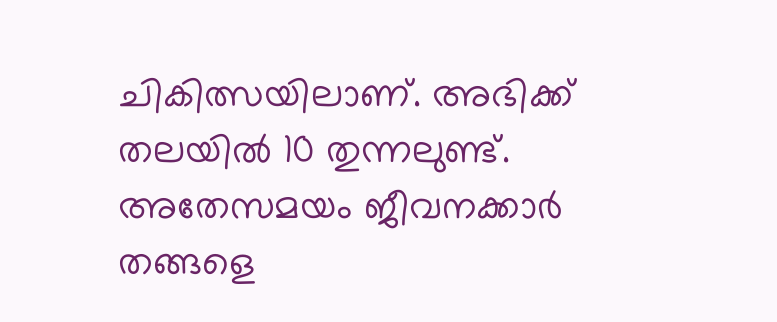ചികിത്സയിലാണ്. അഭിക്ക് തലയിൽ 10 തുന്നലുണ്ട്. അതേസമയം ജീവനക്കാർ തങ്ങളെ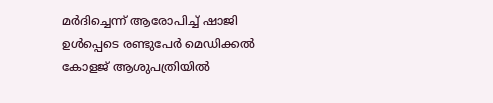മർദിച്ചെന്ന് ആരോപിച്ച് ഷാജി ഉൾപ്പെടെ രണ്ടുപേർ മെഡിക്കൽ കോളജ് ആശുപത്രിയിൽ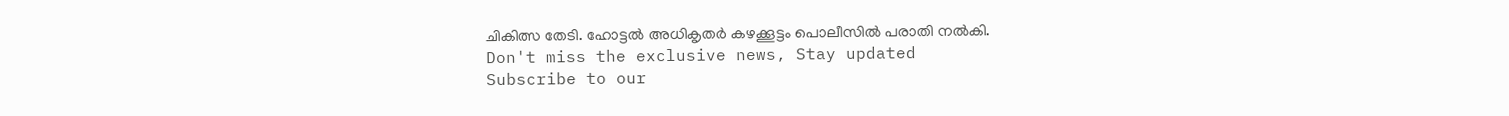ചികിത്സ തേടി. ഹോട്ടൽ അധികൃതർ കഴക്കൂട്ടം പൊലീസിൽ പരാതി നൽകി.
Don't miss the exclusive news, Stay updated
Subscribe to our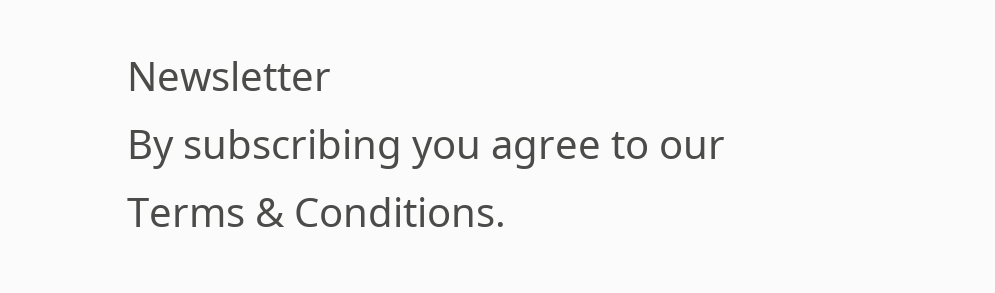Newsletter
By subscribing you agree to our Terms & Conditions.